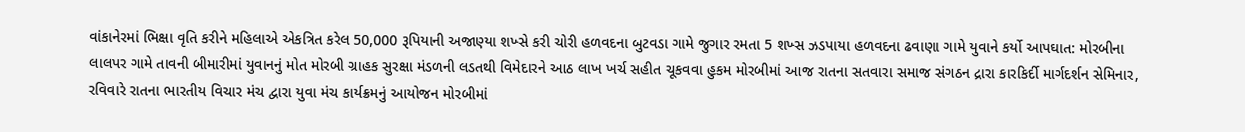વાંકાનેરમાં ભિક્ષા વૃતિ કરીને મહિલાએ એકત્રિત કરેલ 50,000 રૂપિયાની અજાણ્યા શખ્સે કરી ચોરી હળવદના બુટવડા ગામે જુગાર રમતા 5 શખ્સ ઝડપાયા હળવદના ઢવાણા ગામે યુવાને કર્યો આપઘાત: મોરબીના લાલપર ગામે તાવની બીમારીમાં યુવાનનું મોત મોરબી ગ્રાહક સુરક્ષા મંડળની લડતથી વિમેદારને આઠ લાખ ખર્ચ સહીત ચૂકવવા હુકમ મોરબીમાં આજ રાતના સતવારા સમાજ સંગઠન દ્રારા કારકિર્દી માર્ગદર્શન સેમિનાર, રવિવારે રાતના ભારતીય વિચાર મંચ દ્વારા યુવા મંચ કાર્યક્રમનું આયોજન મોરબીમાં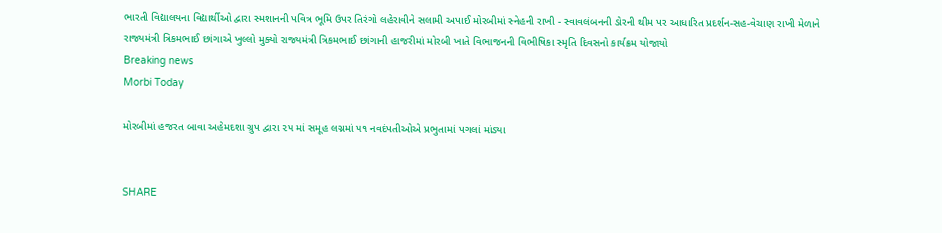ભારતી વિદ્યાલયના વિદ્યાર્થીઓ દ્વારા સ્મશાનની પવિત્ર ભૂમિ ઉપર તિરંગો લહેરાવીને સલામી અપાઈ મોરબીમાં સ્નેહની રાખી - સ્વાવલંબનની ડોરની થીમ પર આધારિત પ્રદર્શન-સહ-વેચાણ રાખી મેળાને રાજ્યમંત્રી ત્રિકમભાઈ છાંગાએ ખુલ્લો મુક્યો રાજ્યમંત્રી ત્રિકમભાઈ છાંગાની હાજરીમાં મોરબી ખાતે વિભાજનની વિભીષિકા સ્મૃતિ દિવસનો કાર્યક્રમ યોજાયો
Breaking news
Morbi Today

મોરબીમાં હજરત બાવા અહેમદશા ગ્રુપ દ્વારા ૨૫ માં સમૂહ લગ્નમાં ૫૧ નવદંપતીઓએ પ્રભુતામાં પગલાં માંડ્યા


SHARE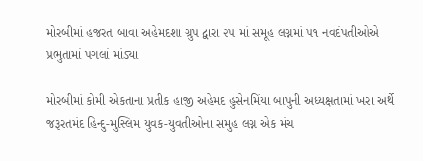મોરબીમાં હજરત બાવા અહેમદશા ગ્રુપ દ્વારા ૨૫ માં સમૂહ લગ્નમાં ૫૧ નવદંપતીઓએ પ્રભુતામાં પગલાં માંડ્યા

મોરબીમાં કોમી એકતાના પ્રતીક હાજી અહેમદ હુસેનમિંયા બાપુની અધ્યક્ષતામાં ખરા અર્થે જરૂરતમંદ હિન્દુ-મુસ્લિમ યુવક-યુવતીઓના સમુહ લગ્ન એક મંચ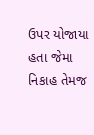ઉપર યોજાયા હતા જેમા નિકાહ તેમજ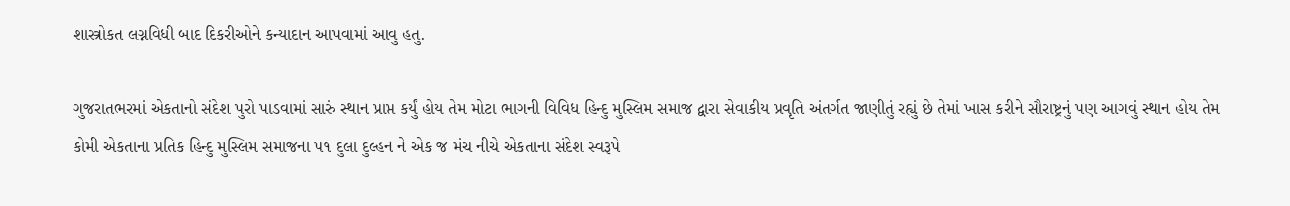શાસ્ત્રોકત લગ્નવિધી બાદ દિકરીઓને કન્યાદાન આપવામાં આવુ હતુ.

ગુજરાતભરમાં એકતાનો સંદેશ પુરો પાડવામાં સારું સ્થાન પ્રાપ્ત કર્યું હોય તેમ મોટા ભાગની વિવિધ હિન્દુ મુસ્લિમ સમાજ દ્વારા સેવાકીય પ્રવૃતિ અંતર્ગત જાણીતું રહ્યું છે તેમાં ખાસ કરીને સૌરાષ્ટ્રનું પણ આગવું સ્થાન હોય તેમ કોમી એકતાના પ્રતિક હિન્દુ મુસ્લિમ સમાજના ૫૧ દુલા દુલ્હન ને એક જ મંચ નીચે એકતાના સંદેશ સ્વરૂપે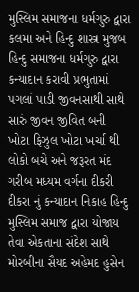મુસ્લિમ સમાજના ધર્મગુરુ દ્વારા કલમા અને હિન્દુ શાસ્ત્ર મુજબ હિન્દુ સમાજના ધર્મગુરુ દ્વારા કન્યાદાન કરાવી પ્રભુતામાં પગલાં પાડી જીવનસાથી સાથે સારું જીવન જીવિત બની ખોટા ફિઝુલ ખોટા ખર્ચા થી લોકો બચે અને જરૂરત મંદ ગરીબ મધ્યમ વર્ગના દીકરી દીકરા નું કન્યાદાન નિકાહ હિન્દુ મુસ્લિમ સમાજ દ્વારા યોજાય તેવા એકતાના સંદેશ સાથે મોરબીના સૈયદ અહેમદ હુસેન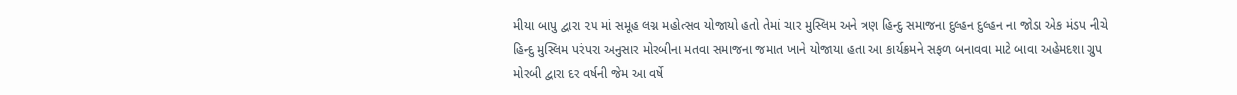મીયા બાપુ દ્વારા ૨૫ માં સમૂહ લગ્ન મહોત્સવ યોજાયો હતો તેમાં ચાર મુસ્લિમ અને ત્રણ હિન્દુ સમાજના દુલ્હન દુલ્હન ના જોડા એક મંડપ નીચે હિન્દુ મુસ્લિમ પરંપરા અનુસાર મોરબીના મતવા સમાજના જમાત ખાને યોજાયા હતા આ કાર્યક્રમને સફળ બનાવવા માટે બાવા અહેમદશા ગ્રુપ મોરબી દ્વારા દર વર્ષની જેમ આ વર્ષે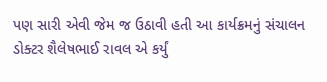પણ સારી એવી જેમ જ ઉઠાવી હતી આ કાર્યક્રમનું સંચાલન ડોક્ટર શૈલેષભાઈ રાવલ એ કર્યું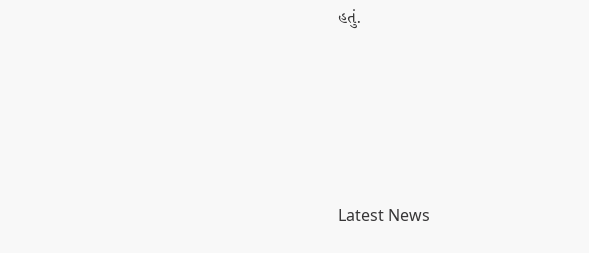હતું.






Latest News